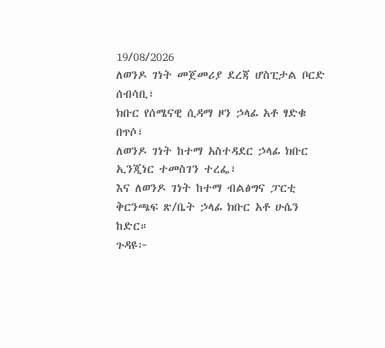19/08/2026
ለወንዶ ገነት መጀመሪያ ደረጃ ሆስፒታል ቦርድ ሰብሳቢ፣
ክቡር የሰሜናዊ ሲዳማ ዞን ኃላፊ አቶ ፃድቁ በጥሶ፣
ለወንዶ ገነት ከተማ አስተዳደር ኃላፊ ክቡር ኢንጂነር ተመስገን ተረፌ፣
እና ለወንዶ ገነት ከተማ ብልፅግና ፓርቲ ቅርንጫፍ ጽ/ቤት ኃላፊ ክቡር አቶ ሁሴን ከድር።
ጉዳዩ፦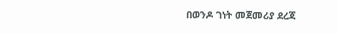በወንዶ ገነት መጀመሪያ ደረጃ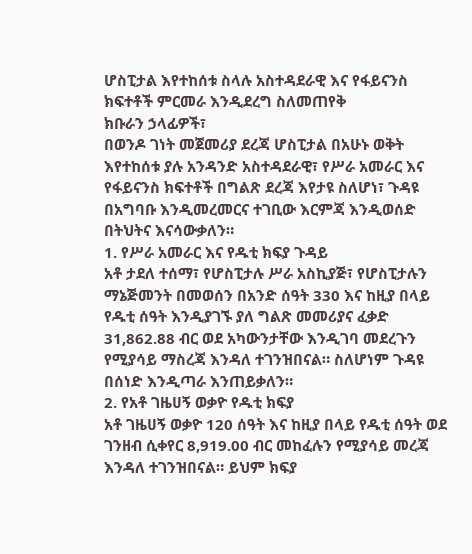ሆስፒታል እየተከሰቱ ስላሉ አስተዳደራዊ እና የፋይናንስ ክፍተቶች ምርመራ እንዲደረግ ስለመጠየቅ
ክቡራን ኃላፊዎች፣
በወንዶ ገነት መጀመሪያ ደረጃ ሆስፒታል በአሁኑ ወቅት እየተከሰቱ ያሉ አንዳንድ አስተዳደራዊ፣ የሥራ አመራር እና የፋይናንስ ክፍተቶች በግልጽ ደረጃ እየታዩ ስለሆነ፣ ጉዳዩ በአግባቡ እንዲመረመርና ተገቢው እርምጃ እንዲወሰድ በትህትና እናሳውቃለን።
1. የሥራ አመራር እና የዱቲ ክፍያ ጉዳይ
አቶ ታደለ ተሰማ፣ የሆስፒታሉ ሥራ አስኪያጅ፣ የሆስፒታሉን ማኔጅመንት በመወሰን በአንድ ሰዓት 330 እና ከዚያ በላይ የዱቲ ሰዓት እንዲያገኙ ያለ ግልጽ መመሪያና ፈቃድ 31,862.88 ብር ወደ አካውንታቸው እንዲገባ መደረጉን የሚያሳይ ማስረጃ እንዳለ ተገንዝበናል። ስለሆነም ጉዳዩ በሰነድ እንዲጣራ እንጠይቃለን።
2. የአቶ ገዜሀኝ ወቃዮ የዱቲ ክፍያ
አቶ ገዜሀኝ ወቃዮ 120 ሰዓት እና ከዚያ በላይ የዱቲ ሰዓት ወደ ገንዘብ ሲቀየር 8,919.00 ብር መከፈሉን የሚያሳይ መረጃ እንዳለ ተገንዝበናል። ይህም ክፍያ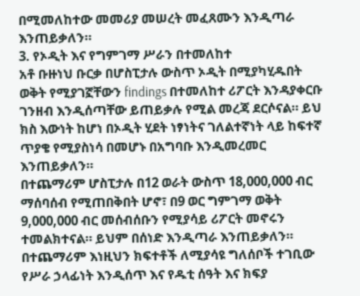በሚመለከተው መመሪያ መሠረት መፈጸሙን እንዲጣራ እንጠይቃለን።
3. የኦዲት እና የግምገማ ሥራን በተመለከተ
አቶ ቡዙነህ ቡርቃ በሆስፒታሉ ውስጥ ኦዲት በሚያካሂዱበት ወቅት የሚያገኟቸውን findings በተመለከተ ሪፖርት እንዳያቀርቡ ገንዘብ እንዲሰጣቸው ይጠይቃሉ የሚል መረጃ ደርሶናል። ይህ ክስ እውነት ከሆነ በኦዲት ሂደት ነፃነትና ገለልተኛነት ላይ ከፍተኛ ጥያቄ የሚያስነሳ በመሆኑ በአግባቡ እንዲመረመር እንጠይቃለን።
በተጨማሪም ሆስፒታሉ በ12 ወራት ውስጥ 18,000,000 ብር ማሰባሰብ የሚጠበቅበት ሆኖ፣ በ9 ወር ግምገማ ወቅት 9,000,000 ብር መሰብሰቡን የሚያሳይ ሪፖርት መኖሩን ተመልክተናል። ይህም በሰነድ እንዲጣራ እንጠይቃለን።
በተጨማሪም እነዚህን ክፍተቶች ለሚያሳዩ ግለሰቦች ተገቢው የሥራ ኃላፊነት እንዲሰጥ እና የዱቲ ሰዓት እና ክፍያ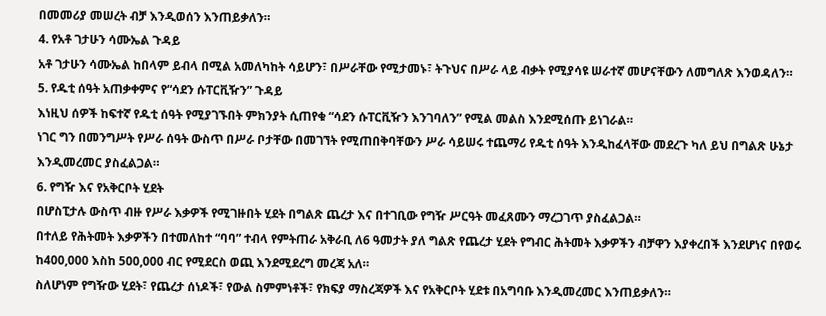በመመሪያ መሠረት ብቻ እንዲወሰን እንጠይቃለን።
4. የአቶ ገታሁን ሳሙኤል ጉዳይ
አቶ ገታሁን ሳሙኤል ከበላም ይብላ በሚል አመለካከት ሳይሆን፣ በሥራቸው የሚታመኑ፣ ትጉህና በሥራ ላይ ብቃት የሚያሳዩ ሠራተኛ መሆናቸውን ለመግለጽ እንወዳለን።
5. የዱቲ ሰዓት አጠቃቀምና የ“ሳደን ሱፐርቪዥን” ጉዳይ
እነዚህ ሰዎች ከፍተኛ የዱቲ ሰዓት የሚያገኙበት ምክንያት ሲጠየቁ “ሳደን ሱፐርቪዥን እንገባለን” የሚል መልስ እንደሚሰጡ ይነገራል።
ነገር ግን በመንግሥት የሥራ ሰዓት ውስጥ በሥራ ቦታቸው በመገኘት የሚጠበቅባቸውን ሥራ ሳይሠሩ ተጨማሪ የዱቲ ሰዓት እንዲከፈላቸው መደረጉ ካለ ይህ በግልጽ ሁኔታ እንዲመረመር ያስፈልጋል።
6. የግዥ እና የአቅርቦት ሂደት
በሆስፒታሉ ውስጥ ብዙ የሥራ እቃዎች የሚገዙበት ሂደት በግልጽ ጨረታ እና በተገቢው የግዥ ሥርዓት መፈጸሙን ማረጋገጥ ያስፈልጋል።
በተለይ የሕትመት እቃዎችን በተመለከተ “ባባ” ተብላ የምትጠራ አቅራቢ ለ6 ዓመታት ያለ ግልጽ የጨረታ ሂደት የግብር ሕትመት እቃዎችን ብቻዋን እያቀረበች እንደሆነና በየወሩ ከ400,000 እስከ 500,000 ብር የሚደርስ ወጪ እንደሚደረግ መረጃ አለ።
ስለሆነም የግዥው ሂደት፣ የጨረታ ሰነዶች፣ የውል ስምምነቶች፣ የክፍያ ማስረጃዎች እና የአቅርቦት ሂደቱ በአግባቡ እንዲመረመር እንጠይቃለን።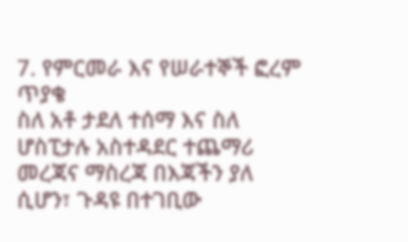7. የምርመራ እና የሠራተኞች ፎረም ጥያቄ
ስለ አቶ ታደለ ተሰማ እና ስለ ሆስፒታሉ አስተዳደር ተጨማሪ መረጃና ማስረጃ በእጃችን ያለ ሲሆን፣ ጉዳዩ በተገቢው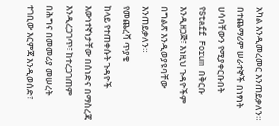አካል እንዲመረመር እንጠይቃለን።
በተጨማሪም ሠራተኞች በነፃነት ሀሳባቸውን የሚያቀርቡበት የStaff Forum በቅርቡ እንዲዘጋጅ፣ እነዚህ ጉዳዮችም በግልጽ እንዲወያዩባቸው እንጠይቃለን።
የመጨረሻ ጥያቄ
ከላይ የተጠቀሱት ጉዳዮች እውነተኛነታቸው በሰነድና በማስረጃ እንዲረጋገጥ፣ ከተረጋገጠም በሕግና በመመሪያ መሠረት ተገቢው እርምጃ እንዲወሰድ፣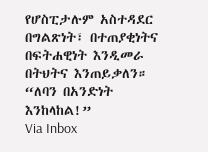የሆስፒታሉም አስተዳደር በግልጽነት፣ በተጠያቂነትና በፍትሐዊነት እንዲመራ በትህትና እንጠይቃለን።
“ለባን በአንድነት እንከላከል!”
Via Inbox